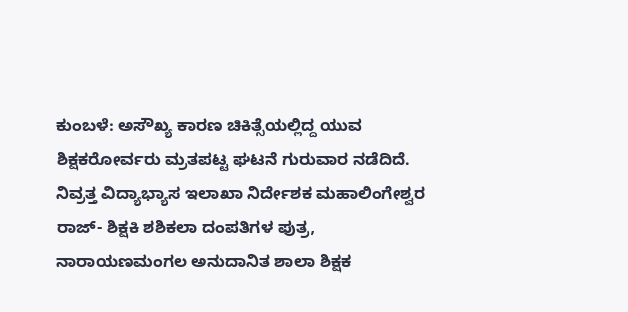ಕುಂಬಳೆ: ಅಸೌಖ್ಯ ಕಾರಣ ಚಿಕಿತ್ಸೆಯಲ್ಲಿದ್ದ ಯುವ ಶಿಕ್ಷಕರೋರ್ವರು ಮ್ರತಪಟ್ಟ ಘಟನೆ ಗುರುವಾರ ನಡೆದಿದೆ.
ನಿವ್ರತ್ತ ವಿದ್ಯಾಭ್ಯಾಸ ಇಲಾಖಾ ನಿರ್ದೇಶಕ ಮಹಾಲಿಂಗೇಶ್ವರ ರಾಜ್- ಶಿಕ್ಷಕಿ ಶಶಿಕಲಾ ದಂಪತಿಗಳ ಪುತ್ರ, ನಾರಾಯಣಮಂಗಲ ಅನುದಾನಿತ ಶಾಲಾ ಶಿಕ್ಷಕ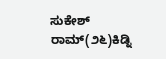ಸುಕೇಶ್ ರಾಮ್(೨೬)ಕಿಡ್ನಿ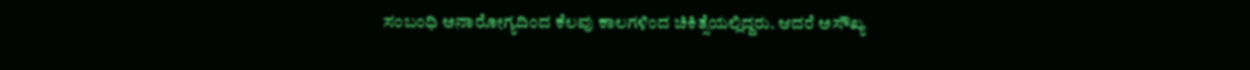ಸಂಬಂಧಿ ಅನಾರೋಗ್ಯದಿಂದ ಕೆಲವು ಕಾಲಗಳಿಂದ ಚಿಕಿತ್ಸೆಯಲ್ಲಿದ್ದರು. ಆದರೆ ಅಸೌಖ್ಯ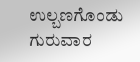ಉಲ್ಬಣಗೊಂಡು ಗುರುವಾರ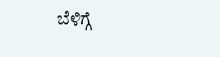ಬೆಳಿಗ್ಗೆ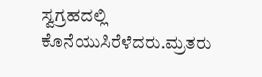ಸ್ವಗ್ರಹದಲ್ಲಿ ಕೊನೆಯುಸಿರೆಳೆದರು.ಮ್ರತರು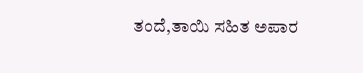ತಂದೆ,ತಾಯಿ ಸಹಿತ ಅಪಾರ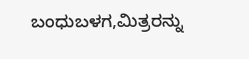ಬಂಧುಬಳಗ,ಮಿತ್ರರನ್ನು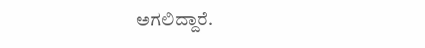ಅಗಲಿದ್ದಾರೆ.